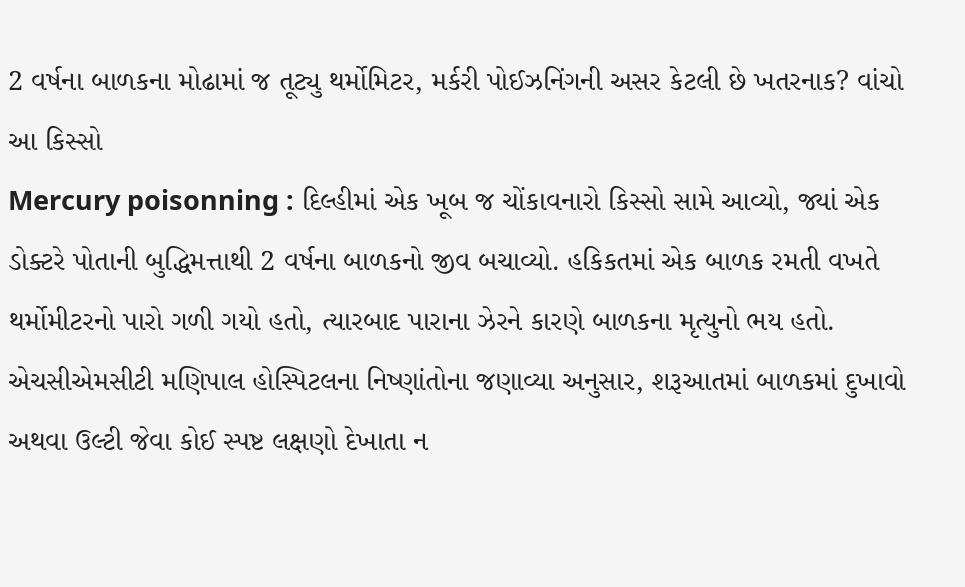2 વર્ષના બાળકના મોઢામાં જ તૂટ્યુ થર્મોમિટર, મર્કરી પોઈઝનિંગની અસર કેટલી છે ખતરનાક? વાંચો આ કિસ્સો
Mercury poisonning : દિલ્હીમાં એક ખૂબ જ ચોંકાવનારો કિસ્સો સામે આવ્યો, જ્યાં એક ડોક્ટરે પોતાની બુદ્ધિમત્તાથી 2 વર્ષના બાળકનો જીવ બચાવ્યો. હકિકતમાં એક બાળક રમતી વખતે થર્મોમીટરનો પારો ગળી ગયો હતો, ત્યારબાદ પારાના ઝેરને કારણે બાળકના મૃત્યુનો ભય હતો.
એચસીએમસીટી મણિપાલ હોસ્પિટલના નિષ્ણાંતોના જણાવ્યા અનુસાર, શરૂઆતમાં બાળકમાં દુખાવો અથવા ઉલ્ટી જેવા કોઈ સ્પષ્ટ લક્ષણો દેખાતા ન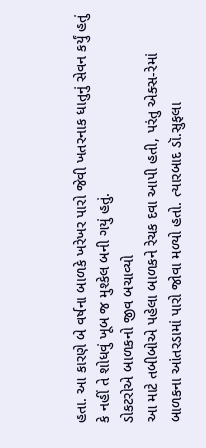હતા. આ કારણે બે વર્ષના બાળકે ખરેખર પારો જેવી ખતરનાક ધાતુનું સેવન કર્યું હતું કે નહીં તે શોધવું ખૂબ જ મુશ્કેલ બની ગયું હતું.
ડોકટરોએ બાળકનો જીવ બચાવ્યો
આ માટે તબીબોએ પહેલા બાળકને રેચક દવા આપી હતી, પરંતુ એક્સ-રેમાં બાળકના આંતરડામાં પારો જોવા મળ્યો હતો. ત્યારબાદ ડૉ.સુફલા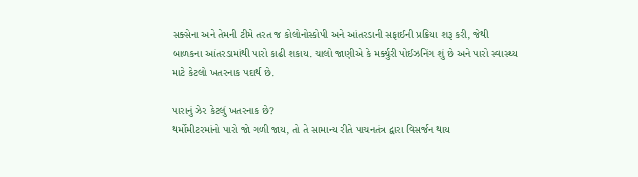સક્સેના અને તેમની ટીમે તરત જ કોલોનોસ્કોપી અને આંતરડાની સફાઈની પ્રક્રિયા શરૂ કરી, જેથી બાળકના આંતરડામાંથી પારો કાઢી શકાય. ચાલો જાણીએ કે મર્ક્યુરી પોઈઝનિંગ શું છે અને પારો સ્વાસ્થ્ય માટે કેટલો ખતરનાક પદાર્થ છે.

પારાનું ઝેર કેટલું ખતરનાક છે?
થર્મોમીટરમાંનો પારો જો ગળી જાય, તો તે સામાન્ય રીતે પાચનતંત્ર દ્વારા વિસર્જન થાય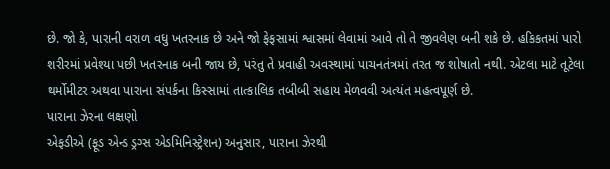છે. જો કે, પારાની વરાળ વધુ ખતરનાક છે અને જો ફેફસામાં શ્વાસમાં લેવામાં આવે તો તે જીવલેણ બની શકે છે. હકિકતમાં પારો શરીરમાં પ્રવેશ્યા પછી ખતરનાક બની જાય છે, પરંતુ તે પ્રવાહી અવસ્થામાં પાચનતંત્રમાં તરત જ શોષાતો નથી. એટલા માટે તૂટેલા થર્મોમીટર અથવા પારાના સંપર્કના કિસ્સામાં તાત્કાલિક તબીબી સહાય મેળવવી અત્યંત મહત્વપૂર્ણ છે.
પારાના ઝેરના લક્ષણો
એફડીએ (ફૂડ એન્ડ ડ્રગ્સ એડમિનિસ્ટ્રેશન) અનુસાર, પારાના ઝેરથી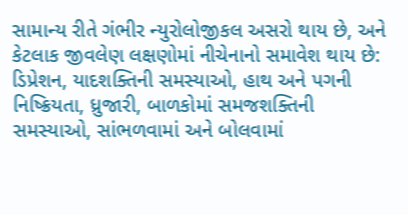સામાન્ય રીતે ગંભીર ન્યુરોલોજીકલ અસરો થાય છે, અને કેટલાક જીવલેણ લક્ષણોમાં નીચેનાનો સમાવેશ થાય છે: ડિપ્રેશન, યાદશક્તિની સમસ્યાઓ, હાથ અને પગની નિષ્ક્રિયતા, ધ્રુજારી, બાળકોમાં સમજશક્તિની સમસ્યાઓ, સાંભળવામાં અને બોલવામાં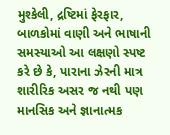મુશ્કેલી, દ્રષ્ટિમાં ફેરફાર, બાળકોમાં વાણી અને ભાષાની સમસ્યાઓ આ લક્ષણો સ્પષ્ટ કરે છે કે, પારાના ઝેરની માત્ર શારીરિક અસર જ નથી પણ માનસિક અને જ્ઞાનાત્મક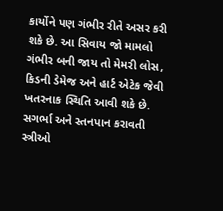કાર્યોને પણ ગંભીર રીતે અસર કરી શકે છે. આ સિવાય જો મામલો ગંભીર બની જાય તો મેમરી લોસ, કિડની ડેમેજ અને હાર્ટ એટેક જેવી ખતરનાક સ્થિતિ આવી શકે છે.
સગર્ભા અને સ્તનપાન કરાવતી સ્ત્રીઓ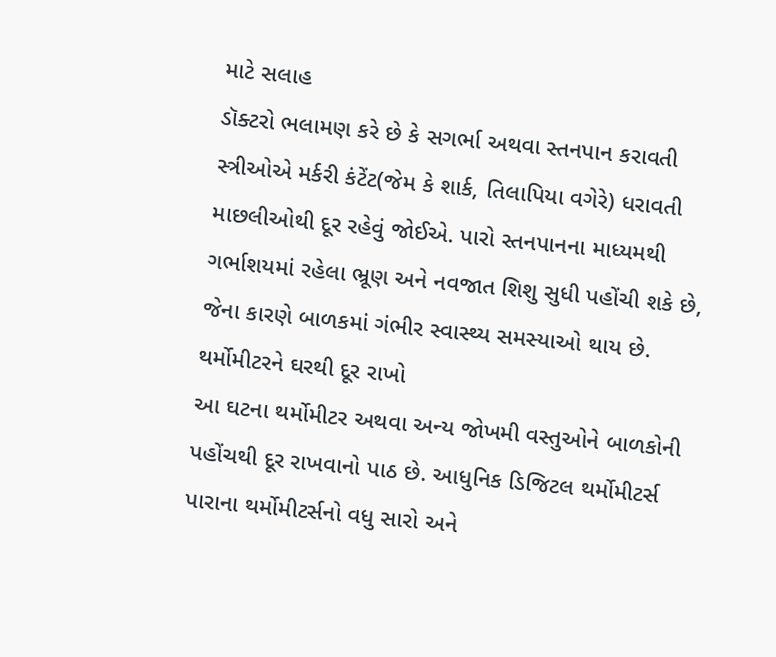માટે સલાહ
ડૉક્ટરો ભલામણ કરે છે કે સગર્ભા અથવા સ્તનપાન કરાવતી સ્ત્રીઓએ મર્કરી કંટેંટ(જેમ કે શાર્ક, તિલાપિયા વગેરે) ધરાવતી માછલીઓથી દૂર રહેવું જોઈએ. પારો સ્તનપાનના માધ્યમથી ગર્ભાશયમાં રહેલા ભ્રૂણ અને નવજાત શિશુ સુધી પહોંચી શકે છે, જેના કારણે બાળકમાં ગંભીર સ્વાસ્થ્ય સમસ્યાઓ થાય છે.
થર્મોમીટરને ઘરથી દૂર રાખો
આ ઘટના થર્મોમીટર અથવા અન્ય જોખમી વસ્તુઓને બાળકોની પહોંચથી દૂર રાખવાનો પાઠ છે. આધુનિક ડિજિટલ થર્મોમીટર્સ પારાના થર્મોમીટર્સનો વધુ સારો અને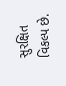સુરક્ષિત વિકલ્પ છે.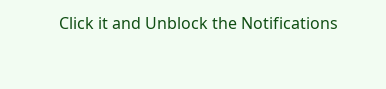Click it and Unblock the Notifications